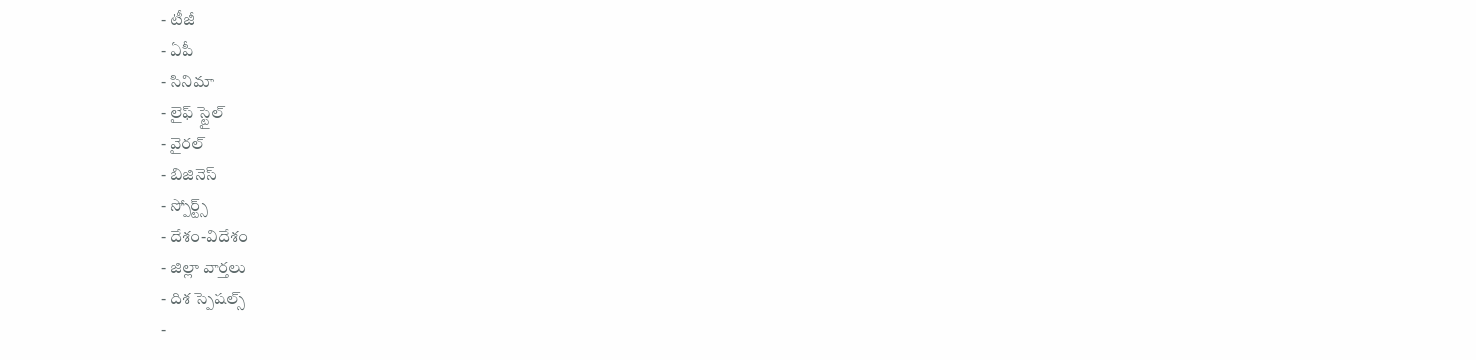- టీజీ
- ఏపీ
- సినిమా
- లైఫ్ స్టైల్
- వైరల్
- బిజినెస్
- స్పోర్ట్స్
- దేశం-విదేశం
- జిల్లా వార్తలు
- దిశ స్పెషల్స్
-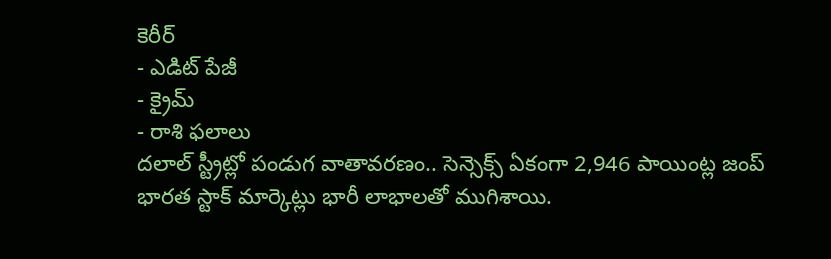కెరీర్
- ఎడిట్ పేజీ
- క్రైమ్
- రాశి ఫలాలు
దలాల్ స్ట్రీట్లో పండుగ వాతావరణం.. సెన్సెక్స్ ఏకంగా 2,946 పాయింట్ల జంప్
భారత స్టాక్ మార్కెట్లు భారీ లాభాలతో ముగిశాయి.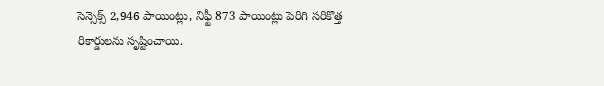సెన్సెక్స్ 2,946 పాయింట్లు, నిఫ్టీ 873 పాయింట్లు పెరిగి సరికొత్త రికార్డులను సృష్టించాయి.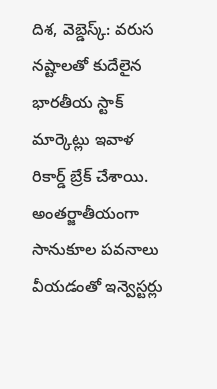దిశ, వెబ్డెస్క్: వరుస నష్టాలతో కుదేలైన భారతీయ స్టాక్ మార్కెట్లు ఇవాళ రికార్డ్ బ్రేక్ చేశాయి. అంతర్జాతీయంగా సానుకూల పవనాలు వీయడంతో ఇన్వెస్టర్లు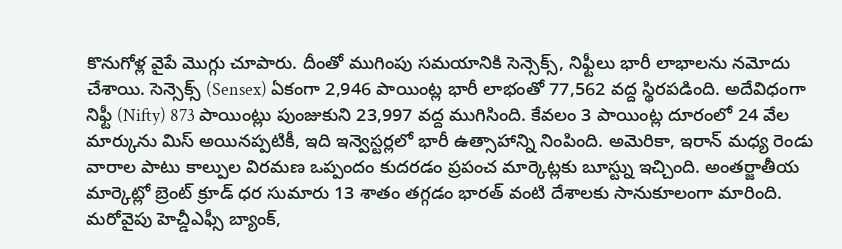కొనుగోళ్ల వైపే మొగ్గు చూపారు. దీంతో ముగింపు సమయానికి సెన్సెక్స్, నిఫ్టీలు భారీ లాభాలను నమోదు చేశాయి. సెన్సెక్స్ (Sensex) ఏకంగా 2,946 పాయింట్ల భారీ లాభంతో 77,562 వద్ద స్థిరపడింది. అదేవిధంగా నిఫ్టీ (Nifty) 873 పాయింట్లు పుంజుకుని 23,997 వద్ద ముగిసింది. కేవలం 3 పాయింట్ల దూరంలో 24 వేల మార్కును మిస్ అయినప్పటికీ, ఇది ఇన్వెస్టర్లలో భారీ ఉత్సాహాన్ని నింపింది. అమెరికా, ఇరాన్ మధ్య రెండు వారాల పాటు కాల్పుల విరమణ ఒప్పందం కుదరడం ప్రపంచ మార్కెట్లకు బూస్ట్ను ఇచ్చింది. అంతర్జాతీయ మార్కెట్లో బ్రెంట్ క్రూడ్ ధర సుమారు 13 శాతం తగ్గడం భారత్ వంటి దేశాలకు సానుకూలంగా మారింది. మరోవైపు హెచ్డీఎఫ్సీ బ్యాంక్,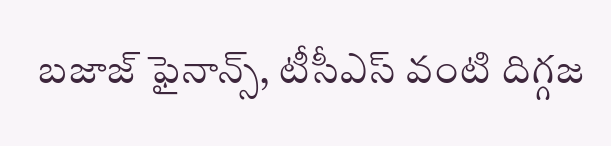బజాజ్ ఫైనాన్స్, టీసీఎస్ వంటి దిగ్గజ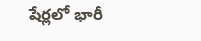షేర్లలో భారీ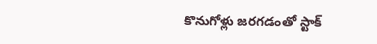కొనుగోళ్లు జరగడంతో స్టాక్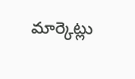మార్కెట్లు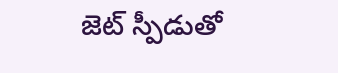జెట్ స్పీడుతో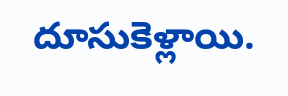దూసుకెళ్లాయి.